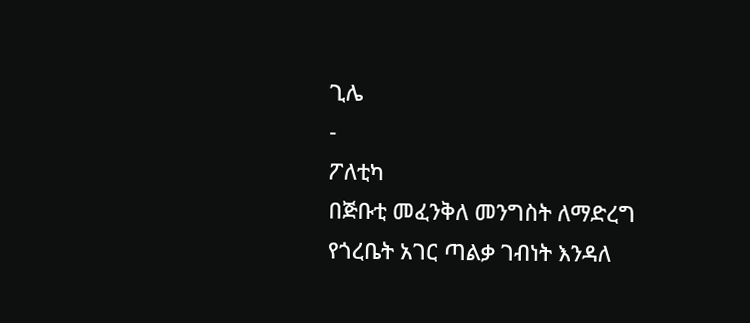ጊሌ
-
ፖለቲካ
በጅቡቲ መፈንቅለ መንግስት ለማድረግ የጎረቤት አገር ጣልቃ ገብነት እንዳለ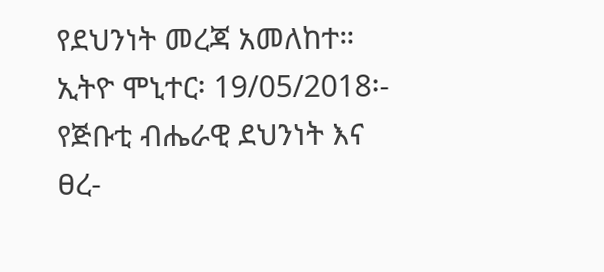የደህንነት መረጃ አመለከተ።
ኢትዮ ሞኒተር፡ 19/05/2018፡- የጅቡቲ ብሔራዊ ደህንነት እና ፀረ-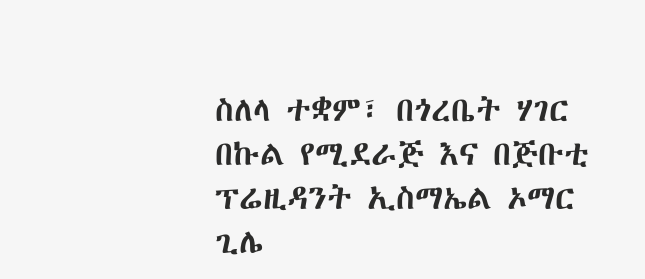ስለላ ተቋም፣ በጎረቤት ሃገር በኩል የሚደራጅ እና በጅቡቲ ፕሬዚዳንት ኢስማኤል ኦማር ጊሌ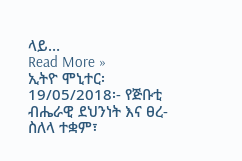ላይ…
Read More »
ኢትዮ ሞኒተር፡ 19/05/2018፡- የጅቡቲ ብሔራዊ ደህንነት እና ፀረ-ስለላ ተቋም፣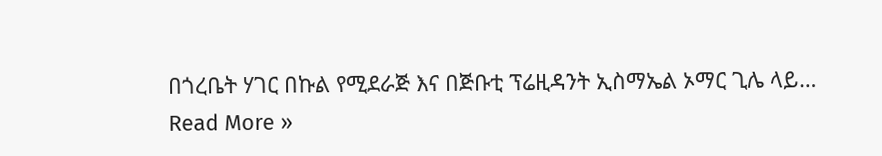በጎረቤት ሃገር በኩል የሚደራጅ እና በጅቡቲ ፕሬዚዳንት ኢስማኤል ኦማር ጊሌ ላይ…
Read More »